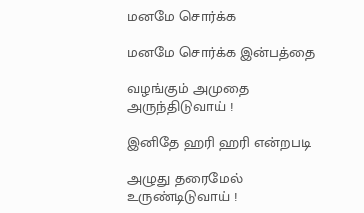மனமே சொர்க்க

மனமே சொர்க்க இன்பத்தை

வழங்கும் அமுதை அருந்திடுவாய் !

இனிதே ஹரி ஹரி என்றபடி

அழுது தரைமேல் உருண்டிடுவாய் !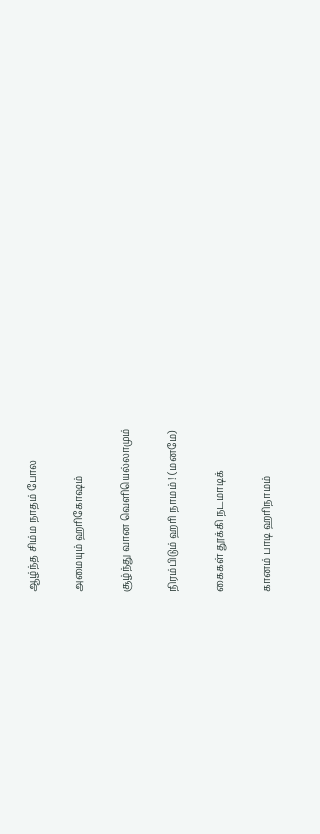ஆழ்ந்த சிம்ம நாதம் போல

அமையும் ஹரிகோஷம்

சூழ்ந்து வான வெளியெல்லாமும்

நிரம்பிடும் ஹரி நாமம் ! (மனமே)

கைகள் தூக்கி நடமாடிக்

கானம் பாடி ஹரிநாமம்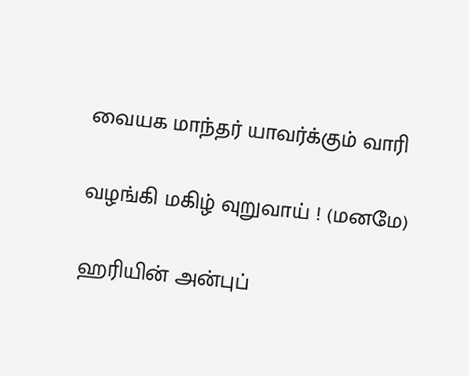வையக மாந்தர் யாவர்க்கும் வாரி

வழங்கி மகிழ் வுறுவாய் ! (மனமே)

ஹரியின் அன்புப்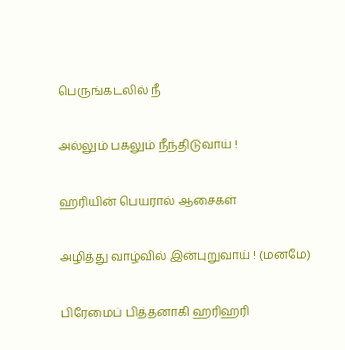பெருங்கடலில் நீ

அல்லும் பகலும் நீந்திடுவாய் !

ஹரியின் பெயரால் ஆசைகள்

அழித்து வாழ்வில் இன்புறுவாய் ! (மனமே)

பிரேமைப் பித்தனாகி ஹரிஹரி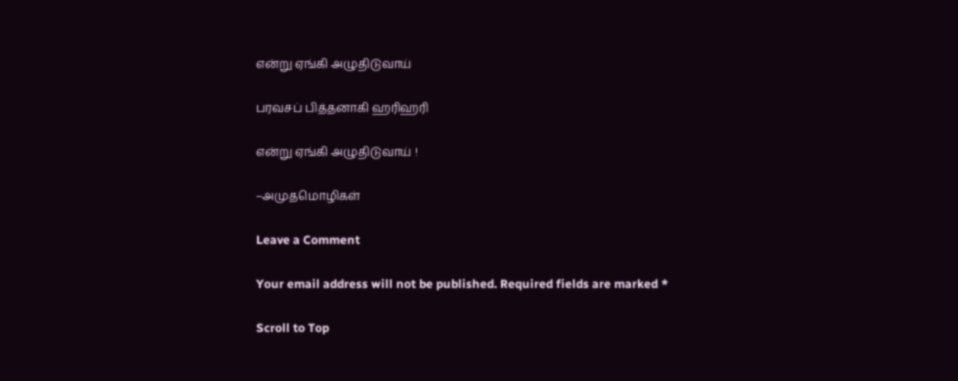என்று ஏங்கி அழுதிடுவாய்

பரவசப் பித்தனாகி ஹரிஹரி

என்று ஏங்கி அழுதிடுவாய் !

–அமுதமொழிகள்

Leave a Comment

Your email address will not be published. Required fields are marked *

Scroll to Top